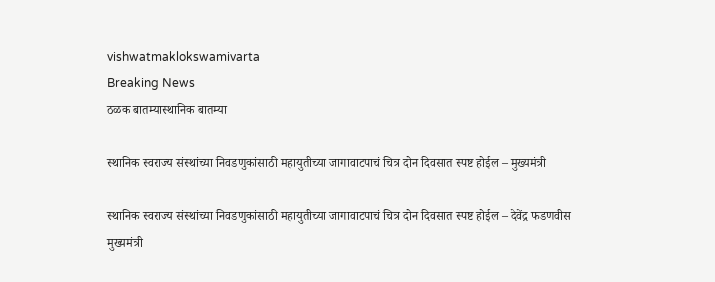vishwatmaklokswamivarta
Breaking News
ठळक बातम्यास्थानिक बातम्या

स्थानिक स्वराज्य संस्थांच्या निवडणुकांसाठी महायुतीच्या जागावाटपाचं चित्र दोन दिवसात स्पष्ट होईल – मुख्यमंत्री

स्थानिक स्वराज्य संस्थांच्या निवडणुकांसाठी महायुतीच्या जागावाटपाचं चित्र दोन दिवसात स्पष्ट होईल – देवेंद्र फडणवीस मुख्यमंत्री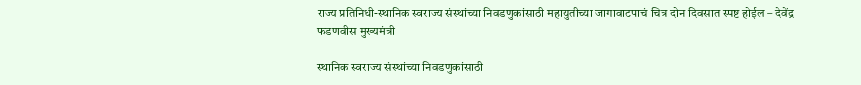राज्य प्रतिनिधी-स्थानिक स्वराज्य संस्थांच्या निवडणुकांसाठी महायुतीच्या जागावाटपाचं चित्र दोन दिवसात स्पष्ट होईल – देवेंद्र फडणवीस मुख्यमंत्री

स्थानिक स्वराज्य संस्थांच्या निवडणुकांसाठी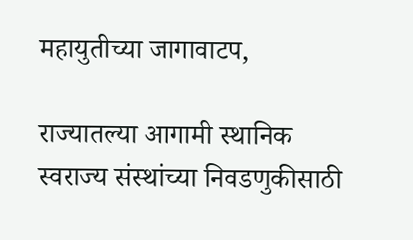महायुतीच्या जागावाटप,

राज्यातल्या आगामी स्थानिक स्वराज्य संस्थांच्या निवडणुकीसाठी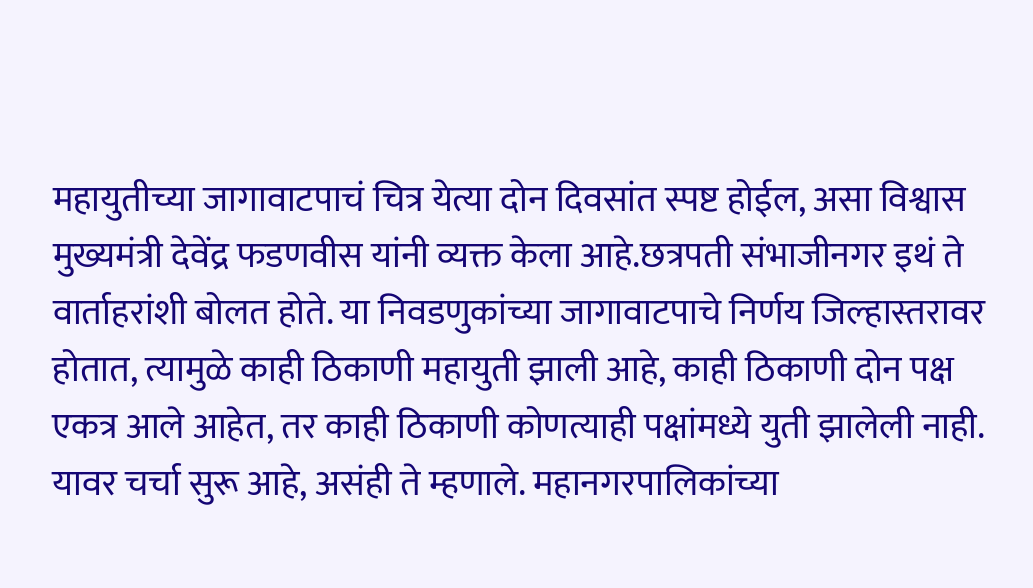महायुतीच्या जागावाटपाचं चित्र येत्या दोन दिवसांत स्पष्ट होईल, असा विश्वास मुख्यमंत्री देवेंद्र फडणवीस यांनी व्यक्त केला आहे.छत्रपती संभाजीनगर इथं ते वार्ताहरांशी बोलत होते. या निवडणुकांच्या जागावाटपाचे निर्णय जिल्हास्तरावर होतात, त्यामुळे काही ठिकाणी महायुती झाली आहे, काही ठिकाणी दोन पक्ष एकत्र आले आहेत, तर काही ठिकाणी कोणत्याही पक्षांमध्ये युती झालेली नाही. यावर चर्चा सुरू आहे, असंही ते म्हणाले. महानगरपालिकांच्या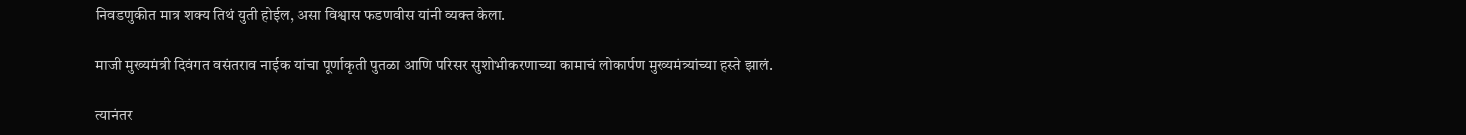निवडणुकीत मात्र शक्य तिथं युती होईल, असा विश्वास फडणवीस यांनी व्यक्त केला.

माजी मुख्यमंत्री दिवंगत वसंतराव नाईक यांचा पूर्णाकृती पुतळा आणि परिसर सुशोभीकरणाच्या कामाचं लोकार्पण मुख्यमंत्र्यांच्या हस्ते झालं.

त्यानंतर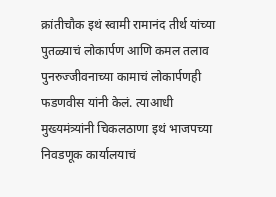क्रांतीचौक इथं स्वामी रामानंद तीर्थ यांच्या पुतळ्याचं लोकार्पण आणि कमल तलाव पुनरुज्जीवनाच्या कामाचं लोकार्पणही फडणवीस यांनी केलं. त्याआधी मुख्यमंत्र्यांनी चिकलठाणा इथं भाजपच्या निवडणूक कार्यालयाचं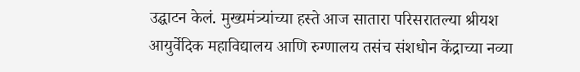उद्घाटन केलं. मुख्यमंत्र्यांच्या हस्ते आज सातारा परिसरातल्या श्रीयश आयुर्वेदिक महाविद्यालय आणि रुग्णालय तसंच संशधोन केंद्राच्या नव्या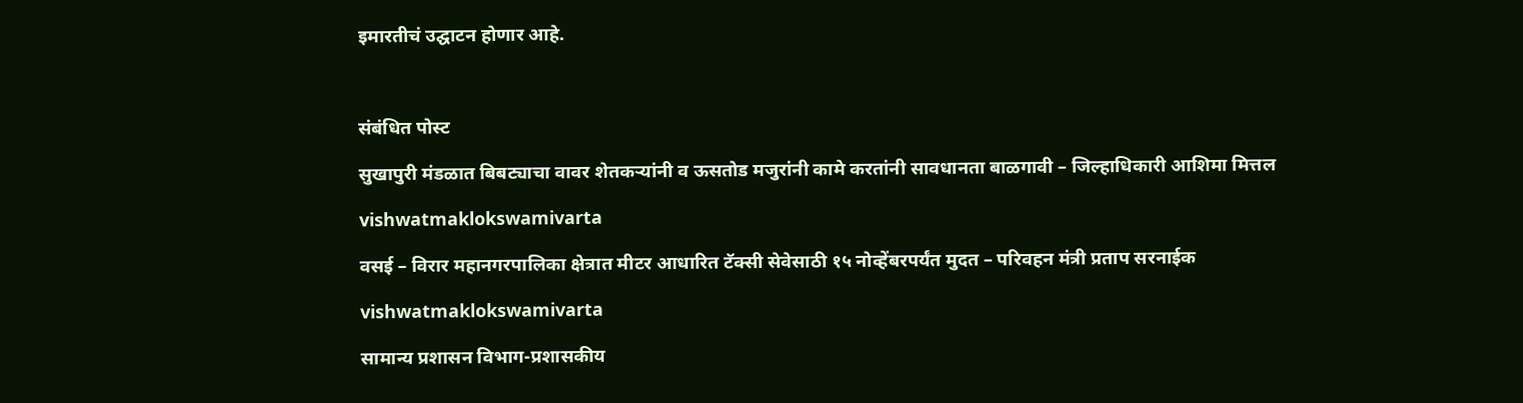इमारतीचं उद्घाटन होणार आहे.



संबंधित पोस्ट

सुखापुरी मंडळात बिबट्याचा वावर शेतकऱ्यांनी व ऊसतोड मजुरांनी कामे करतांनी सावधानता बाळगावी – जिल्हाधिकारी आशिमा मित्तल

vishwatmaklokswamivarta

वसई – विरार महानगरपालिका क्षेत्रात मीटर आधारित टॅक्सी सेवेसाठी १५ नोव्हेंबरपर्यंत मुदत – परिवहन मंत्री प्रताप सरनाईक

vishwatmaklokswamivarta

सामान्य प्रशासन विभाग-प्रशासकीय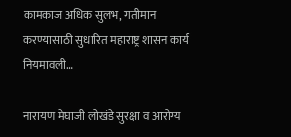कामकाज अधिक सुलभ, गतीमान करण्यासाठी सुधारित महाराष्ट्र शासन कार्य नियमावली…

नारायण मेघाजी लोखंडे सुरक्षा व आरोग्य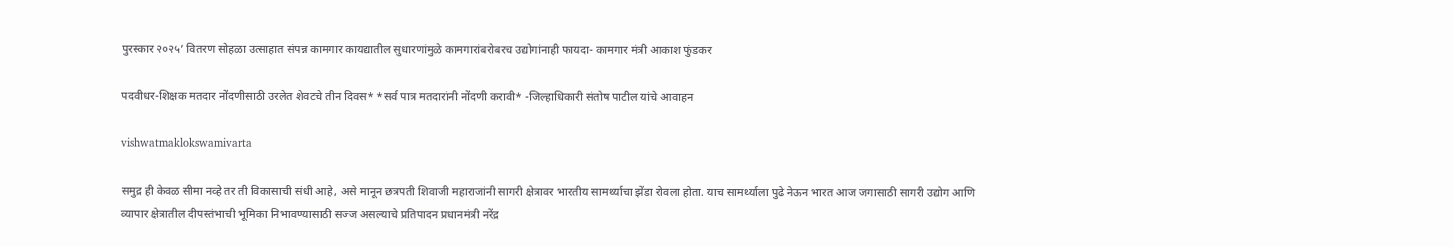पुरस्कार २०२५’ वितरण सोहळा उत्साहात संपन्न कामगार कायद्यातील सुधारणांमुळे कामगारांबरोबरच उद्योगांनाही फायदा- कामगार मंत्री आकाश फुंडकर

पदवीधर-शिक्षक मतदार नोंदणीसाठी उरलेत शेवटचे तीन दिवस* *सर्व पात्र मतदारांनी नोंदणी करावी* -जिल्हाधिकारी संतोष पाटील यांचे आवाहन

vishwatmaklokswamivarta

समुद्र ही केवळ सीमा नव्हे तर ती विकासाची संधी आहे, असे मानून छत्रपती शिवाजी महाराजांनी सागरी क्षेत्रावर भारतीय सामर्थ्याचा झेंडा रोवला होता. याच सामर्थ्याला पुढे नेऊन भारत आज जगासाठी सागरी उद्योग आणि व्यापार क्षेत्रातील दीपस्तंभाची भूमिका निभावण्यासाठी सज्ज असल्याचे प्रतिपादन प्रधानमंत्री नरेंद्र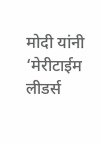मोदी यांनी ‘मेरीटाईम लीडर्स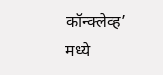कॉन्क्लेव्ह’ मध्ये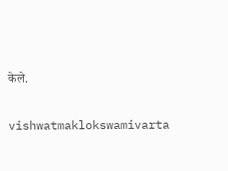केले.

vishwatmaklokswamivarta